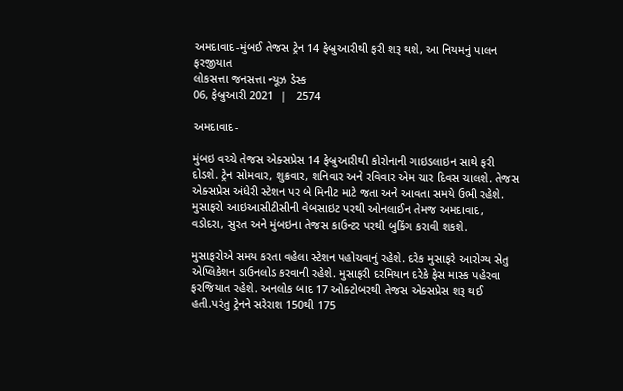અમદાવાદ-મુંબઈ તેજસ ટ્રેન 14 ફેબ્રુઆરીથી ફરી શરૂ થશે, આ નિયમનું પાલન ફરજીયાત
લોકસત્તા જનસત્તા ન્યૂઝ ડેસ્ક
06, ફેબ્રુઆરી 2021  |   2574

અમદાવાદ-

મુંબઇ વચ્ચે તેજસ એક્સપ્રેસ 14 ફેબ્રુઆરીથી કોરોનાની ગાઇડલાઇન સાથે ફરી દોડશે. ટ્રેન સોમવાર, શુક્રવાર, શનિવાર અને રવિવાર એમ ચાર દિવસ ચાલશે. તેજસ એક્સપ્રેસ અંધેરી સ્ટેશન પર બે મિનીટ માટે જતા અને આવતા સમયે ઉભી રહેશે. મુસાફરો આઇઆસીટીસીની વેબસાઇટ પરથી ઓનલાઈન તેમજ અમદાવાદ, વડોદરા, સુરત અને મુંબઇના તેજસ કાઉન્ટર પરથી બુકિંગ કરાવી શકશે.

મુસાફરોએ સમય કરતા વહેલા સ્ટેશન પહોચવાનું રહેશે. દરેક મુસાફરે આરોગ્ય સેતુ એપ્લિકેશન ડાઉનલોડ કરવાની રહેશે. મુસાફરી દરમિયાન દરેકે ફેસ માસ્ક પહેરવા ફરજિયાત રહેશે. અનલોક બાદ 17 ઓક્ટોબરથી તેજસ એક્સપ્રેસ શરૂ થઈ હતી.પરંતુ ટ્રેનને સરેરાશ 150થી 175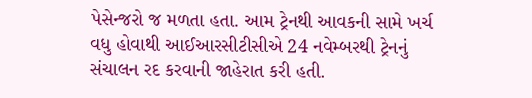પેસેન્જરો જ મળતા હતા. આમ ટ્રેનથી આવકની સામે ખર્ચ વધુ હોવાથી આઈઆરસીટીસીએ 24 નવેમ્બરથી ટ્રેનનું સંચાલન રદ કરવાની જાહેરાત કરી હતી.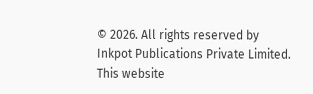© 2026. All rights reserved by Inkpot Publications Private Limited.
This website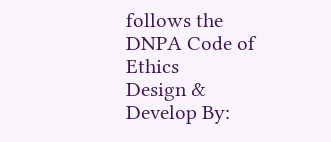follows the DNPA Code of Ethics
Design & Develop By: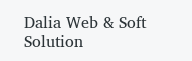Dalia Web & Soft Solution